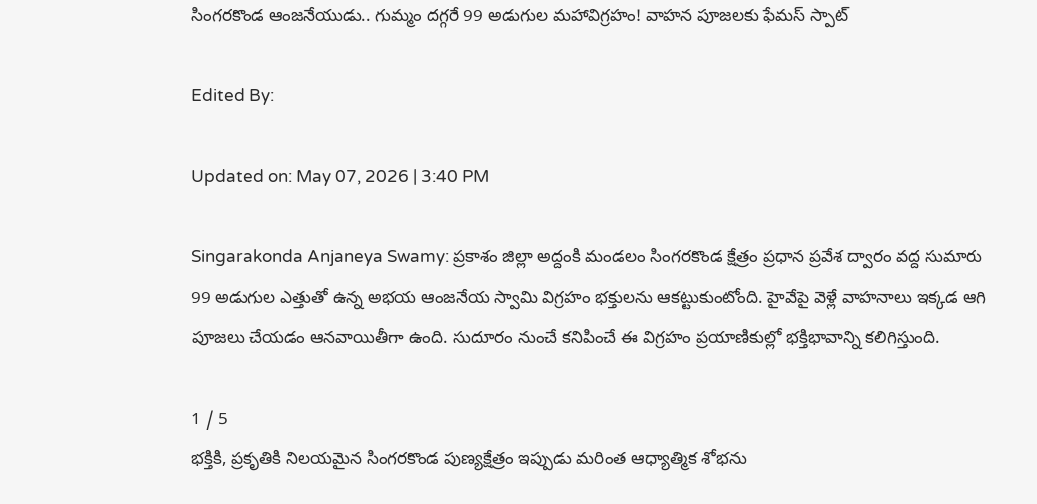సింగరకొండ ఆంజనేయుడు.. గుమ్మం దగ్గరే 99 అడుగుల మహావిగ్రహం! వాహన పూజలకు ఫేమస్ స్పాట్

Edited By:

Updated on: May 07, 2026 | 3:40 PM

Singarakonda Anjaneya Swamy: ప్రకాశం జిల్లా అద్దంకి మండలం సింగరకొండ క్షేత్రం ప్రధాన ప్రవేశ ద్వారం వద్ద సుమారు 99 అడుగుల ఎత్తుతో ఉన్న అభయ ఆంజనేయ స్వామి విగ్రహం భక్తులను ఆకట్టుకుంటోంది. హైవేపై వెళ్లే వాహనాలు ఇక్కడ ఆగి పూజలు చేయడం ఆనవాయితీగా ఉంది. సుదూరం నుంచే కనిపించే ఈ విగ్రహం ప్రయాణికుల్లో భక్తిభావాన్ని కలిగిస్తుంది.

1 / 5
భక్తికి, ప్రకృతికి నిలయమైన సింగరకొండ పుణ్యక్షేత్రం ఇప్పుడు మరింత ఆధ్యాత్మిక శోభను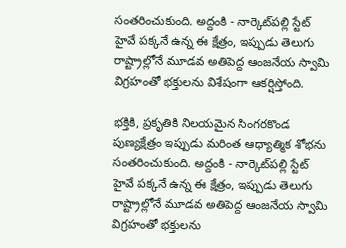సంతరించుకుంది. అద్దంకి - నార్కెట్‌పల్లి స్టేట్ హైవే పక్కనే ఉన్న ఈ క్షేత్రం, ఇప్పుడు తెలుగు రాష్ట్రాల్లోనే మూడవ అతిపెద్ద ఆంజనేయ స్వామి విగ్రహంతో భక్తులను విశేషంగా ఆకర్షిస్తోంది.

భక్తికి, ప్రకృతికి నిలయమైన సింగరకొండ పుణ్యక్షేత్రం ఇప్పుడు మరింత ఆధ్యాత్మిక శోభను సంతరించుకుంది. అద్దంకి - నార్కెట్‌పల్లి స్టేట్ హైవే పక్కనే ఉన్న ఈ క్షేత్రం, ఇప్పుడు తెలుగు రాష్ట్రాల్లోనే మూడవ అతిపెద్ద ఆంజనేయ స్వామి విగ్రహంతో భక్తులను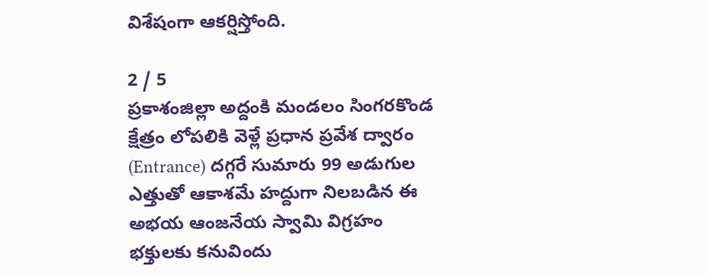విశేషంగా ఆకర్షిస్తోంది.

2 / 5
ప్రకాశంజిల్లా అద్దంకి మండలం సింగరకొండ క్షేత్రం లోపలికి వెళ్లే ప్రధాన ప్రవేశ ద్వారం (Entrance) దగ్గరే సుమారు 99 అడుగుల ఎత్తుతో ఆకాశమే హద్దుగా నిలబడిన ఈ అభయ ఆంజనేయ స్వామి విగ్రహం భక్తులకు కనువిందు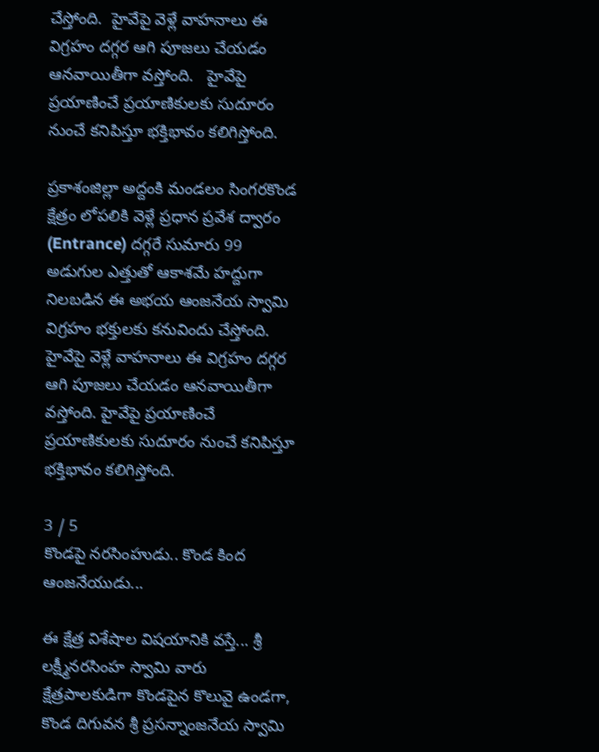చేస్తోంది.  హైవేపై వెళ్లే వాహనాలు ఈ విగ్రహం దగ్గర ఆగి పూజలు చేయడం ఆనవాయితీగా వస్తోంది.   హైవేపై ప్రయాణించే ప్రయాణికులకు సుదూరం నుంచే కనిపిస్తూ భక్తిభావం కలిగిస్తోంది.

ప్రకాశంజిల్లా అద్దంకి మండలం సింగరకొండ క్షేత్రం లోపలికి వెళ్లే ప్రధాన ప్రవేశ ద్వారం (Entrance) దగ్గరే సుమారు 99 అడుగుల ఎత్తుతో ఆకాశమే హద్దుగా నిలబడిన ఈ అభయ ఆంజనేయ స్వామి విగ్రహం భక్తులకు కనువిందు చేస్తోంది. హైవేపై వెళ్లే వాహనాలు ఈ విగ్రహం దగ్గర ఆగి పూజలు చేయడం ఆనవాయితీగా వస్తోంది. హైవేపై ప్రయాణించే ప్రయాణికులకు సుదూరం నుంచే కనిపిస్తూ భక్తిభావం కలిగిస్తోంది.

3 / 5
కొండపై నరసింహుడు.. కొండ కింద ఆంజనేయుడు...

ఈ క్షేత్ర విశేషాల విషయానికి వస్తే... శ్రీ లక్ష్మీనరసింహ స్వామి వారు క్షేత్రపాలకుడిగా కొండపైన కొలువై ఉండగా, కొండ దిగువన శ్రీ ప్రసన్నాంజనేయ స్వామి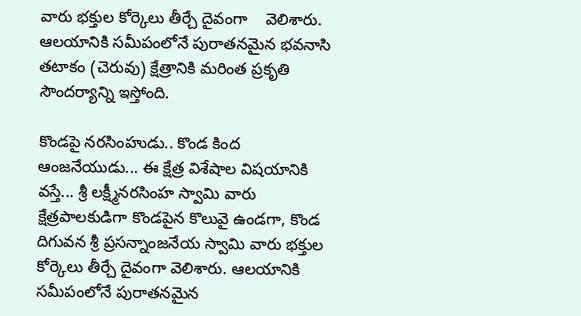వారు భక్తుల కోర్కెలు తీర్చే దైవంగా    వెలిశారు. ఆలయానికి సమీపంలోనే పురాతనమైన భవనాసి తటాకం (చెరువు) క్షేత్రానికి మరింత ప్రకృతి సౌందర్యాన్ని ఇస్తోంది.

కొండపై నరసింహుడు.. కొండ కింద ఆంజనేయుడు... ఈ క్షేత్ర విశేషాల విషయానికి వస్తే... శ్రీ లక్ష్మీనరసింహ స్వామి వారు క్షేత్రపాలకుడిగా కొండపైన కొలువై ఉండగా, కొండ దిగువన శ్రీ ప్రసన్నాంజనేయ స్వామి వారు భక్తుల కోర్కెలు తీర్చే దైవంగా వెలిశారు. ఆలయానికి సమీపంలోనే పురాతనమైన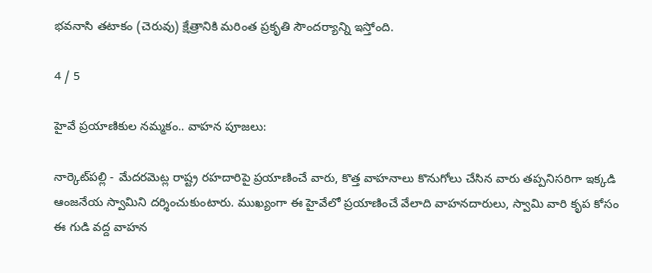భవనాసి తటాకం (చెరువు) క్షేత్రానికి మరింత ప్రకృతి సౌందర్యాన్ని ఇస్తోంది.

4 / 5

హైవే ప్రయాణికుల నమ్మకం.. వాహన పూజలు:

నార్కెట్‌పల్లి - మేదరమెట్ల రాష్ట్ర రహదారిపై ప్రయాణించే వారు, కొత్త వాహనాలు కొనుగోలు చేసిన వారు తప్పనిసరిగా ఇక్కడి ఆంజనేయ స్వామిని దర్శించుకుంటారు. ముఖ్యంగా ఈ హైవేలో ప్రయాణించే వేలాది వాహనదారులు, స్వామి వారి కృప కోసం ఈ గుడి వద్ద వాహన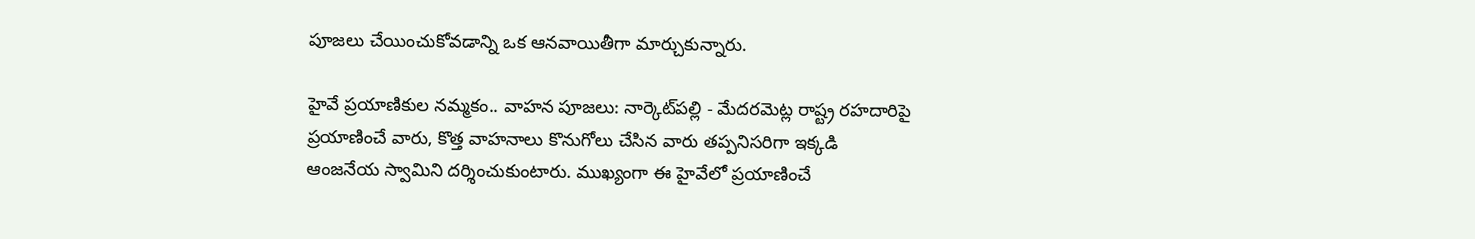పూజలు చేయించుకోవడాన్ని ఒక ఆనవాయితీగా మార్చుకున్నారు.

హైవే ప్రయాణికుల నమ్మకం.. వాహన పూజలు: నార్కెట్‌పల్లి - మేదరమెట్ల రాష్ట్ర రహదారిపై ప్రయాణించే వారు, కొత్త వాహనాలు కొనుగోలు చేసిన వారు తప్పనిసరిగా ఇక్కడి ఆంజనేయ స్వామిని దర్శించుకుంటారు. ముఖ్యంగా ఈ హైవేలో ప్రయాణించే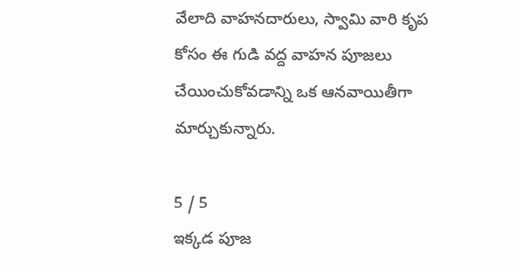వేలాది వాహనదారులు, స్వామి వారి కృప కోసం ఈ గుడి వద్ద వాహన పూజలు చేయించుకోవడాన్ని ఒక ఆనవాయితీగా మార్చుకున్నారు.

5 / 5
ఇక్కడ పూజ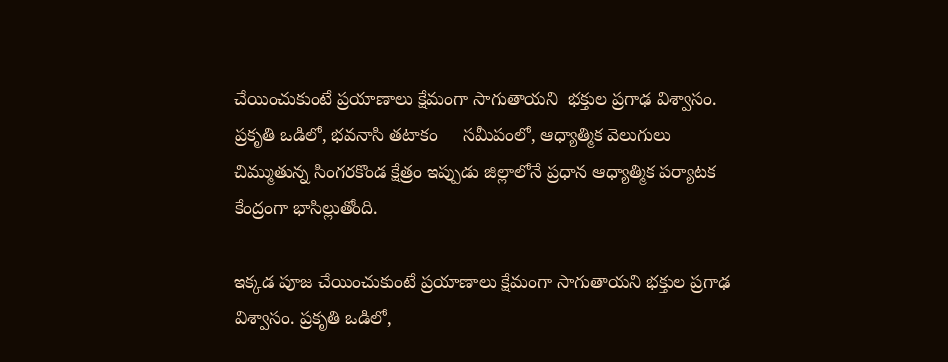చేయించుకుంటే ప్రయాణాలు క్షేమంగా సాగుతాయని  భక్తుల ప్రగాఢ విశ్వాసం. ప్రకృతి ఒడిలో, భవనాసి తటాకం     సమీపంలో, ఆధ్యాత్మిక వెలుగులు చిమ్ముతున్న సింగరకొండ క్షేత్రం ఇప్పుడు జిల్లాలోనే ప్రధాన ఆధ్యాత్మిక పర్యాటక కేంద్రంగా భాసిల్లుతోంది.

ఇక్కడ పూజ చేయించుకుంటే ప్రయాణాలు క్షేమంగా సాగుతాయని భక్తుల ప్రగాఢ విశ్వాసం. ప్రకృతి ఒడిలో,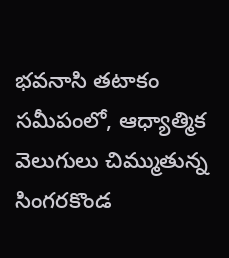భవనాసి తటాకం సమీపంలో, ఆధ్యాత్మిక వెలుగులు చిమ్ముతున్న సింగరకొండ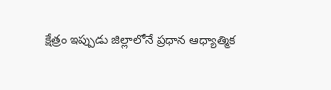క్షేత్రం ఇప్పుడు జిల్లాలోనే ప్రధాన ఆధ్యాత్మిక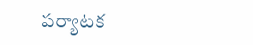పర్యాటక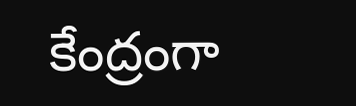కేంద్రంగా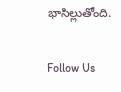భాసిల్లుతోంది.

Follow Us